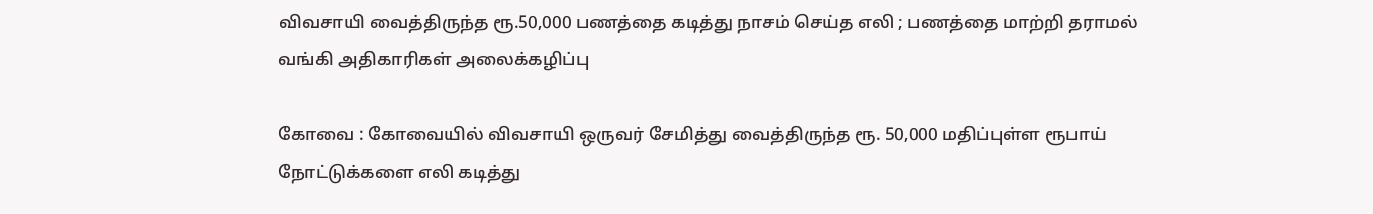விவசாயி வைத்திருந்த ரூ.50,000 பணத்தை கடித்து நாசம் செய்த எலி ; பணத்தை மாற்றி தராமல் வங்கி அதிகாரிகள் அலைக்கழிப்பு

கோவை : கோவையில் விவசாயி ஒருவர் சேமித்து வைத்திருந்த ரூ. 50,000 மதிப்புள்ள ரூபாய் நோட்டுக்களை எலி கடித்து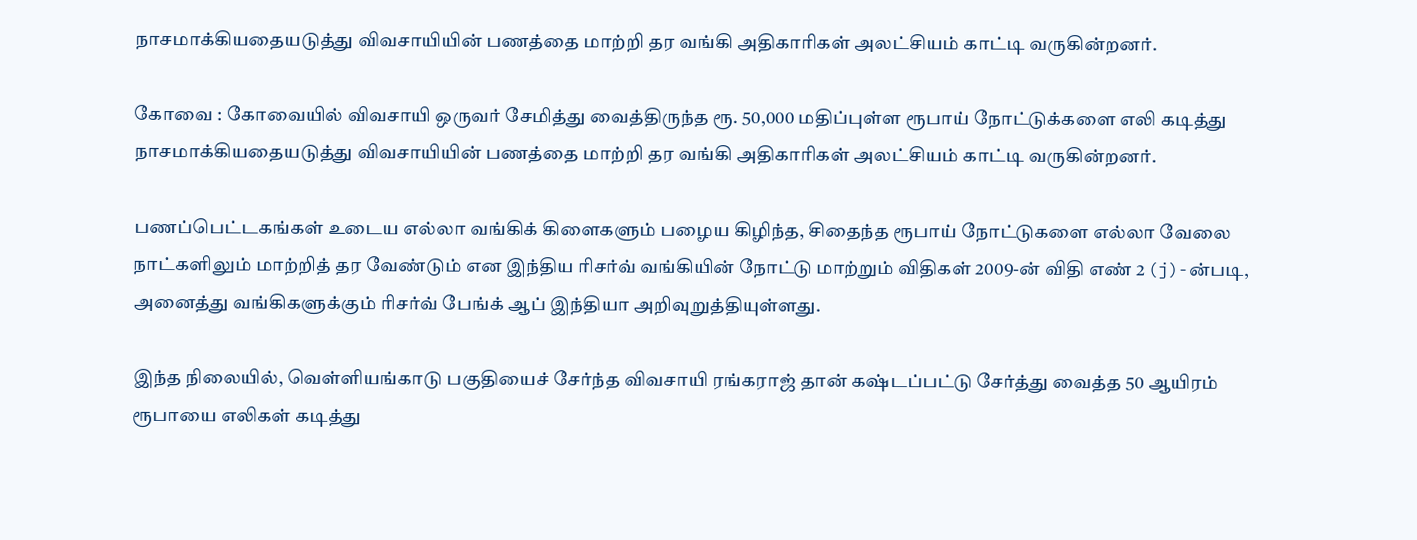நாசமாக்கியதையடுத்து விவசாயியின் பணத்தை மாற்றி தர வங்கி அதிகாரிகள் அலட்சியம் காட்டி வருகின்றனர்.

கோவை : கோவையில் விவசாயி ஒருவர் சேமித்து வைத்திருந்த ரூ. 50,000 மதிப்புள்ள ரூபாய் நோட்டுக்களை எலி கடித்து நாசமாக்கியதையடுத்து விவசாயியின் பணத்தை மாற்றி தர வங்கி அதிகாரிகள் அலட்சியம் காட்டி வருகின்றனர்.

பணப்பெட்டகங்கள் உடைய எல்லா வங்கிக் கிளைகளும் பழைய கிழிந்த, சிதைந்த ரூபாய் நோட்டுகளை எல்லா வேலை நாட்களிலும் மாற்றித் தர வேண்டும் என இந்திய ரிசர்வ் வங்கியின் நோட்டு மாற்றும் விதிகள் 2009-ன் விதி எண் 2 (j)-ன்படி, அனைத்து வங்கிகளுக்கும் ரிசர்வ் பேங்க் ஆப் இந்தியா அறிவுறுத்தியுள்ளது.

இந்த நிலையில், வெள்ளியங்காடு பகுதியைச் சேர்ந்த விவசாயி ரங்கராஜ் தான் கஷ்டப்பட்டு சேர்த்து வைத்த 50 ஆயிரம் ரூபாயை எலிகள் கடித்து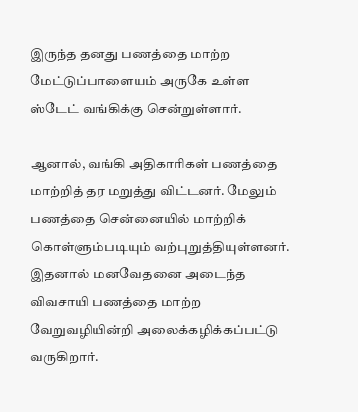இருந்த தனது பணத்தை மாற்ற மேட்டுப்பாளையம் அருகே உள்ள ஸ்டேட் வங்கிக்கு சென்றுள்ளார்.

ஆனால், வங்கி அதிகாரிகள் பணத்தை மாற்றித் தர மறுத்து விட்டனர். மேலும் பணத்தை சென்னையில் மாற்றிக் கொள்ளும்படியும் வற்புறுத்தியுள்ளனர். இதனால் மனவேதனை அடைந்த விவசாயி பணத்தை மாற்ற வேறுவழியின்றி அலைக்கழிக்கப்பட்டு வருகிறார்.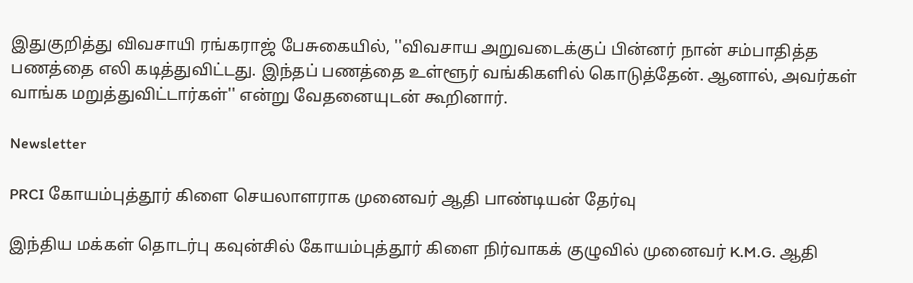இதுகுறித்து விவசாயி ரங்கராஜ் பேசுகையில், ''விவசாய அறுவடைக்குப் பின்னர் நான் சம்பாதித்த பணத்தை எலி கடித்துவிட்டது. இந்தப் பணத்தை உள்ளூர் வங்கிகளில் கொடுத்தேன். ஆனால், அவர்கள் வாங்க மறுத்துவிட்டார்கள்'' என்று வேதனையுடன் கூறினார்.

Newsletter

PRCI கோயம்புத்தூர் கிளை செயலாளராக முனைவர் ஆதி பாண்டியன் தேர்வு

இந்திய மக்கள் தொடர்பு கவுன்சில் கோயம்புத்தூர் கிளை நிர்வாகக் குழுவில் முனைவர் K.M.G. ஆதி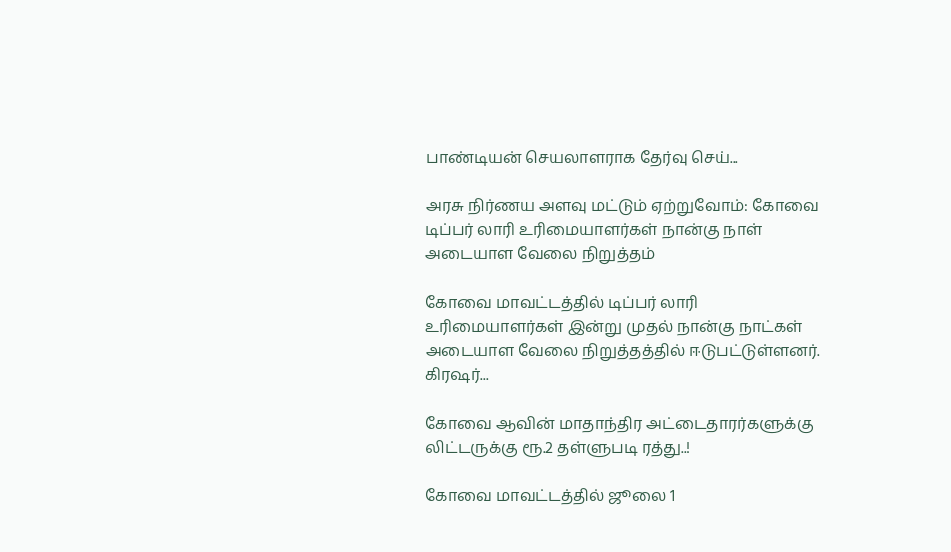பாண்டியன் செயலாளராக தேர்வு செய்...

அரசு நிர்ணய அளவு மட்டும் ஏற்றுவோம்: கோவை டிப்பர் லாரி உரிமையாளர்கள் நான்கு நாள் அடையாள வேலை நிறுத்தம்

கோவை மாவட்டத்தில் டிப்பர் லாரி உரிமையாளர்கள் இன்று முதல் நான்கு நாட்கள் அடையாள வேலை நிறுத்தத்தில் ஈடுபட்டுள்ளனர். கிரஷர்...

கோவை ஆவின் மாதாந்திர அட்டைதாரர்களுக்கு லிட்டருக்கு ரூ.2 தள்ளுபடி ரத்து..!

கோவை மாவட்டத்தில் ஜூலை 1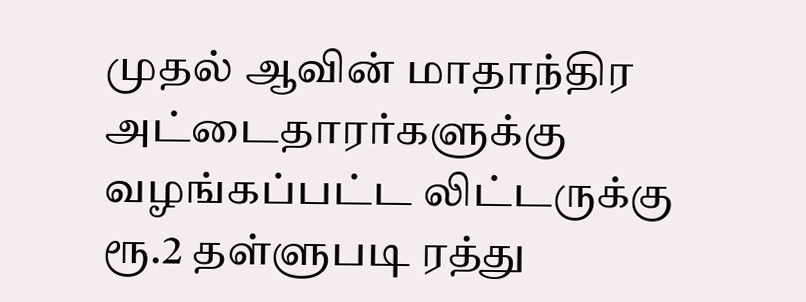முதல் ஆவின் மாதாந்திர அட்டைதாரர்களுக்கு வழங்கப்பட்ட லிட்டருக்கு ரூ.2 தள்ளுபடி ரத்து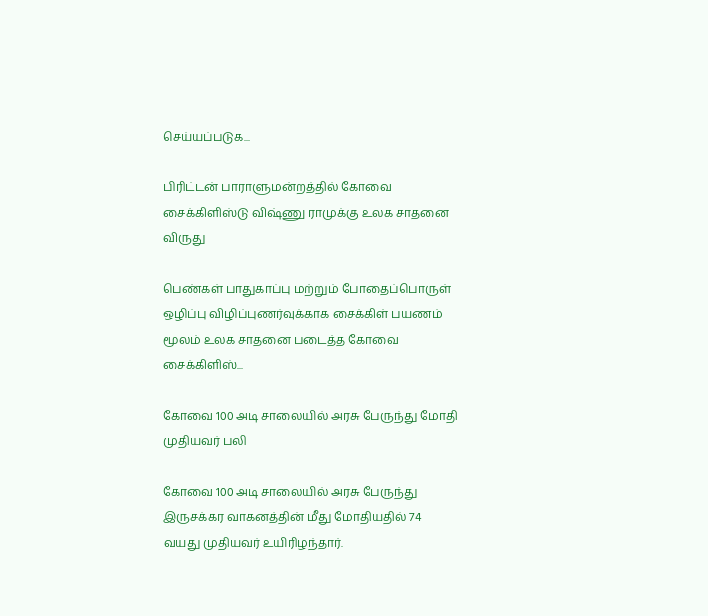செய்யப்படுக...

பிரிட்டன் பாராளுமன்றத்தில் கோவை சைக்கிளிஸ்டு விஷ்ணு ராமுக்கு உலக சாதனை விருது

பெண்கள் பாதுகாப்பு மற்றும் போதைப்பொருள் ஒழிப்பு விழிப்புணர்வுக்காக சைக்கிள் பயணம் மூலம் உலக சாதனை படைத்த கோவை சைக்கிளிஸ்...

கோவை 100 அடி சாலையில் அரசு பேருந்து மோதி முதியவர் பலி

கோவை 100 அடி சாலையில் அரசு பேருந்து இருசக்கர வாகனத்தின் மீது மோதியதில் 74 வயது முதியவர் உயிரிழந்தார்.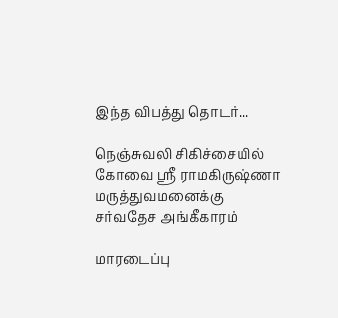இந்த விபத்து தொடர்...

நெஞ்சுவலி சிகிச்சையில் கோவை ஸ்ரீ ராமகிருஷ்ணா மருத்துவமனைக்கு சர்வதேச அங்கீகாரம்

மாரடைப்பு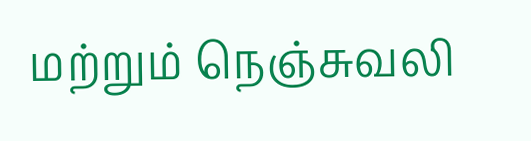மற்றும் நெஞ்சுவலி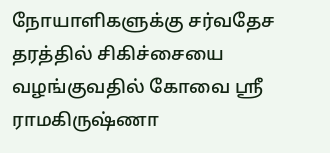நோயாளிகளுக்கு சர்வதேச தரத்தில் சிகிச்சையை வழங்குவதில் கோவை ஸ்ரீ ராமகிருஷ்ணா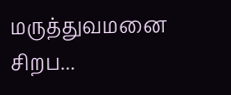மருத்துவமனை சிறப...